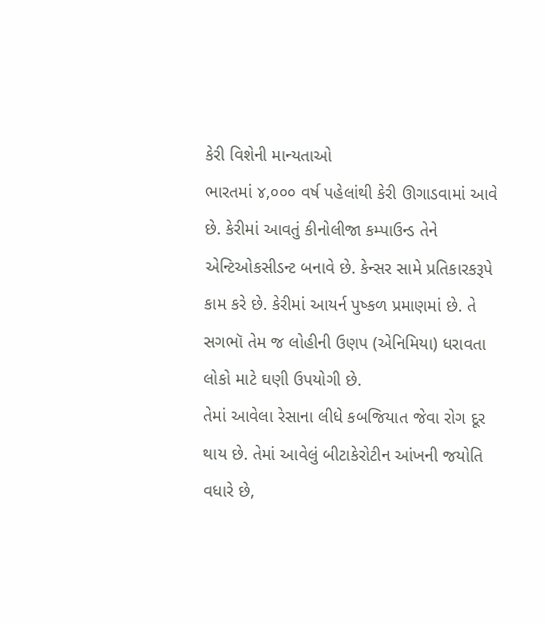કેરી વિશેની માન્યતાઓ
ભારતમાં ૪,૦૦૦ વર્ષ પહેલાંથી કેરી ઊગાડવામાં આવે છે. કેરીમાં આવતું કીનોલીજા કમ્પાઉન્ડ તેને એન્ટિઓકસીડન્ટ બનાવે છે. કેન્સર સામે પ્રતિકારકરૂપે કામ કરે છે. કેરીમાં આયર્ન પુષ્કળ પ્રમાણમાં છે. તે સગભૉ તેમ જ લોહીની ઉણપ (એનિમિયા) ધરાવતા લોકો માટે ઘણી ઉપયોગી છે.
તેમાં આવેલા રેસાના લીધે કબજિયાત જેવા રોગ દૂર થાય છે. તેમાં આવેલું બીટાકેરોટીન આંખની જયોતિ વધારે છે,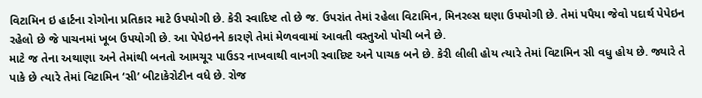વિટામિન ઇ હાર્ટના રોગોના પ્રતિકાર માટે ઉપયોગી છે. કેરી સ્વાદિષ્ટ તો છે જ. ઉપરાંત તેમાં રહેલા વિટામિન, મિનરલ્સ ઘણા ઉપયોગી છે. તેમાં પપૈયા જેવો પદાર્થ પેપેઇન રહેલો છે જે પાચનમાં ખૂબ ઉપયોગી છે. આ પેપેઇનને કારણે તેમાં મેળવવામાં આવતી વસ્તુઓ પોચી બને છે.
માટે જ તેના અથાણા અને તેમાંથી બનતો આમચૂર પાઉડર નાખવાથી વાનગી સ્વાદિષ્ટ અને પાચક બને છે. કેરી લીલી હોય ત્યારે તેમાં વિટામિન સી વધુ હોય છે. જ્યારે તે પાકે છે ત્યારે તેમાં વિટામિન ‘સી’ બીટાકેરોટીન વધે છે. રોજ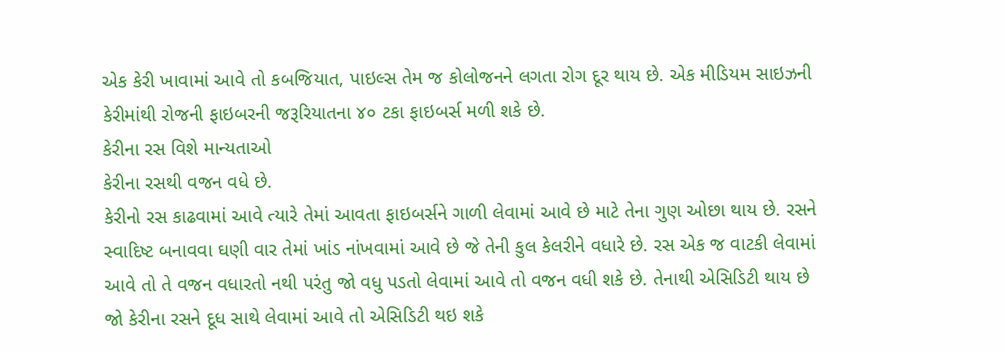એક કેરી ખાવામાં આવે તો કબજિયાત, પાઇલ્સ તેમ જ કોલોજનને લગતા રોગ દૂર થાય છે. એક મીડિયમ સાઇઝની કેરીમાંથી રોજની ફાઇબરની જરૂરિયાતના ૪૦ ટકા ફાઇબર્સ મળી શકે છે.
કેરીના રસ વિશે માન્યતાઓ
કેરીના રસથી વજન વધે છે.
કેરીનો રસ કાઢવામાં આવે ત્યારે તેમાં આવતા ફાઇબર્સને ગાળી લેવામાં આવે છે માટે તેના ગુણ ઓછા થાય છે. રસને સ્વાદિષ્ટ બનાવવા ઘણી વાર તેમાં ખાંડ નાંખવામાં આવે છે જે તેની કુલ કેલરીને વધારે છે. રસ એક જ વાટકી લેવામાં આવે તો તે વજન વધારતો નથી પરંતુ જો વધુ પડતો લેવામાં આવે તો વજન વધી શકે છે. તેનાથી એસિડિટી થાય છે
જો કેરીના રસને દૂધ સાથે લેવામાં આવે તો એસિડિટી થઇ શકે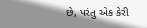છે, પરંતુ એક કેરી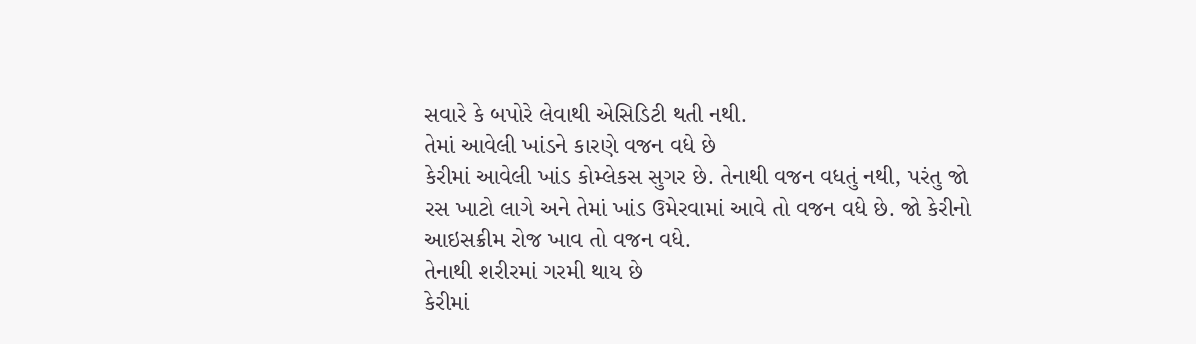સવારે કે બપોરે લેવાથી એસિડિટી થતી નથી.
તેમાં આવેલી ખાંડને કારણે વજન વધે છે
કેરીમાં આવેલી ખાંડ કોમ્લેકસ સુગર છે. તેનાથી વજન વધતું નથી, પરંતુ જો રસ ખાટો લાગે અને તેમાં ખાંડ ઉમેરવામાં આવે તો વજન વધે છે. જો કેરીનો આઇસક્રીમ રોજ ખાવ તો વજન વધે.
તેનાથી શરીરમાં ગરમી થાય છે
કેરીમાં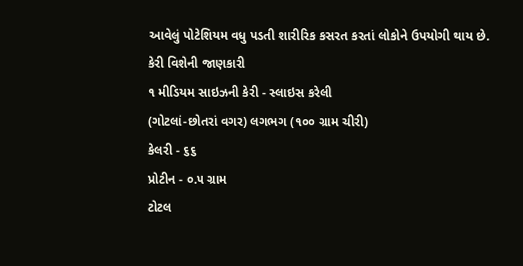આવેલું પોટેશિયમ વધુ પડતી શારીરિક કસરત કરતાં લોકોને ઉપયોગી થાય છે.
કેરી વિશેની જાણકારી
૧ મીડિયમ સાઇઝની કેરી - સ્લાઇસ કરેલી
(ગોટલાં-છોતરાં વગર) લગભગ (૧૦૦ ગ્રામ ચીરી)
કેલરી - ૬૬
પ્રોટીન - ૦.૫ ગ્રામ
ટોટલ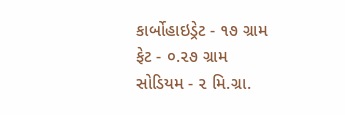કાર્બોહાઇડ્રેટ - ૧૭ ગ્રામ
ફેટ - ૦.૨૭ ગ્રામ
સોડિયમ - ૨ મિ.ગ્રા.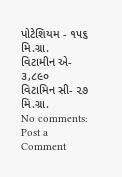પોટેશિયમ - ૧૫૬ મિ.ગ્રા.
વિટામીન એ- ૩,૮૯૦
વિટામિન સી- ૨૭ મિ.ગ્રા.
No comments:
Post a Comment